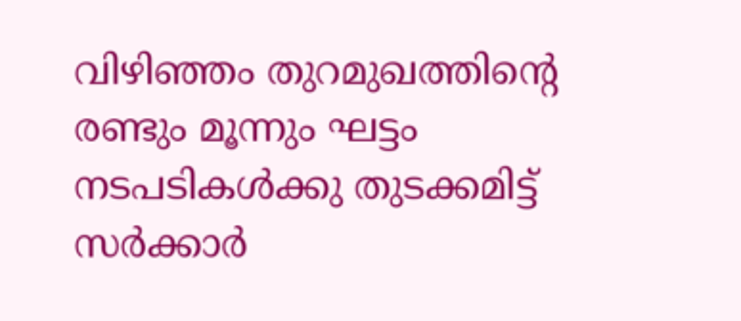വിഴിഞ്ഞം തുറമുഖത്തിന്റെ രണ്ടും മൂന്നും ഘട്ടം നടപടികൾക്കു തുടക്കമിട്ട് സർക്കാർ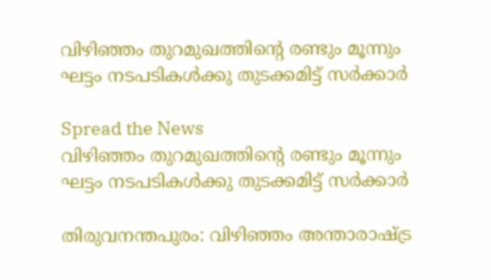വിഴിഞ്ഞം തുറമുഖത്തിന്റെ രണ്ടും മൂന്നും ഘട്ടം നടപടികൾക്കു തുടക്കമിട്ട് സർക്കാർ

Spread the News
വിഴിഞ്ഞം തുറമുഖത്തിന്റെ രണ്ടും മൂന്നും ഘട്ടം നടപടികൾക്കു തുടക്കമിട്ട് സർക്കാർ

തിരുവനന്തപുരം: വിഴിഞ്ഞം അന്താരാഷ്ട്ര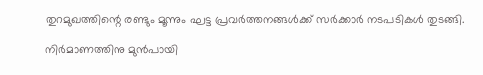തുറമുഖത്തിന്റെ രണ്ടും മൂന്നും ഘട്ട പ്രവർത്തനങ്ങൾക്ക് സർക്കാർ നടപടികൾ തുടങ്ങി.

നിർമാണത്തിനു മുൻപായി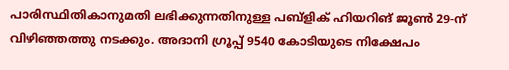പാരിസ്ഥിതികാനുമതി ലഭിക്കുന്നതിനുള്ള പബ്ളിക് ഹിയറിങ് ജൂൺ 29-ന് വിഴിഞ്ഞത്തു നടക്കും. അദാനി ഗ്രൂപ്പ് 9540 കോടിയുടെ നിക്ഷേപം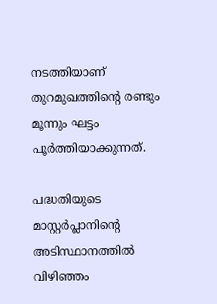നടത്തിയാണ് തുറമുഖത്തിന്റെ രണ്ടും മൂന്നും ഘട്ടം പൂർത്തിയാക്കുന്നത്.

പദ്ധതിയുടെ മാസ്റ്റർപ്ലാനിന്റെ അടിസ്ഥാനത്തിൽ വിഴിഞ്ഞം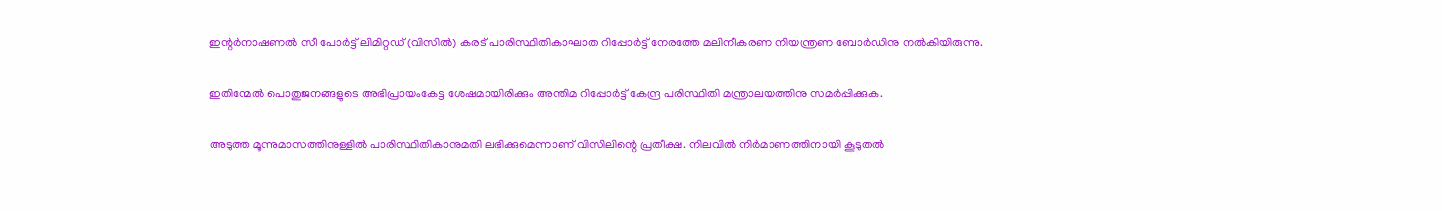ഇന്റർനാഷണൽ സീ പോർട്ട് ലിമിറ്റഡ് (വിസിൽ) കരട് പാരിസ്ഥിതികാഘാത റിപ്പോർട്ട് നേരത്തേ മലിനീകരണ നിയന്ത്രണ ബോർഡിനു നൽകിയിരുന്നു.

ഇതിന്മേൽ പൊതുജനങ്ങളുടെ അഭിപ്രായംകേട്ട ശേഷമായിരിക്കും അന്തിമ റിപ്പോർട്ട് കേന്ദ്ര പരിസ്ഥിതി മന്ത്രാലയത്തിനു സമർപ്പിക്കുക.

അടുത്ത മൂന്നുമാസത്തിനുള്ളിൽ പാരിസ്ഥിതികാനുമതി ലഭിക്കുമെന്നാണ് വിസിലിന്റെ പ്രതീക്ഷ. നിലവിൽ നിർമാണത്തിനായി കൂടുതൽ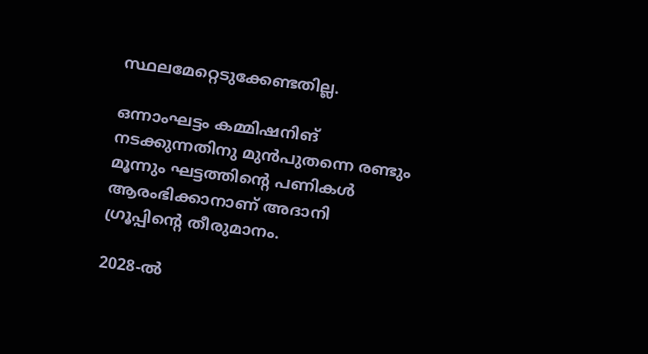സ്ഥലമേറ്റെടുക്കേണ്ടതില്ല.

ഒന്നാംഘട്ടം കമ്മിഷനിങ് നടക്കുന്നതിനു മുൻപുതന്നെ രണ്ടും മൂന്നും ഘട്ടത്തിന്റെ പണികൾ ആരംഭിക്കാനാണ്‌ അദാനി ഗ്രൂപ്പിന്റെ തീരുമാനം.

2028-ൽ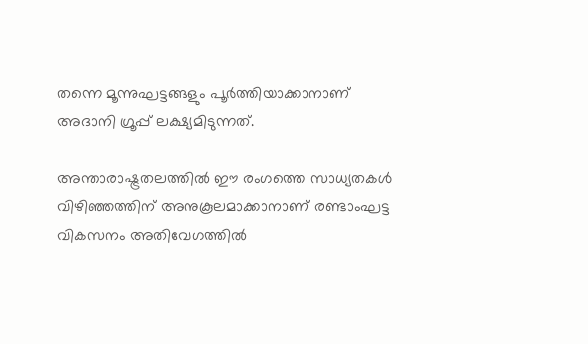തന്നെ മൂന്നുഘട്ടങ്ങളും പൂർത്തിയാക്കാനാണ് അദാനി ഗ്രൂപ്പ് ലക്ഷ്യമിടുന്നത്.

അന്താരാഷ്ട്രതലത്തിൽ ഈ രംഗത്തെ സാധ്യതകൾ വിഴിഞ്ഞത്തിന് അനുകൂലമാക്കാനാണ് രണ്ടാംഘട്ട വികസനം അതിവേഗത്തിൽ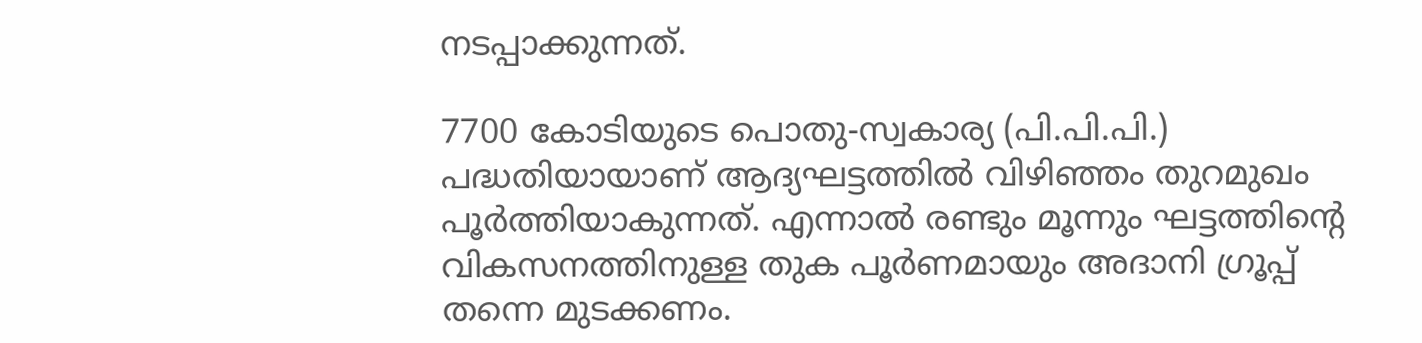നടപ്പാക്കുന്നത്.

7700 കോടിയുടെ പൊതു-സ്വകാര്യ (പി.പി.പി.) പദ്ധതിയായാണ് ആദ്യഘട്ടത്തിൽ വിഴിഞ്ഞം തുറമുഖം പൂർത്തിയാകുന്നത്. എന്നാൽ രണ്ടും മൂന്നും ഘട്ടത്തിന്റെ വികസനത്തിനുള്ള തുക പൂർണമായും അദാനി ഗ്രൂപ്പ് തന്നെ മുടക്കണം.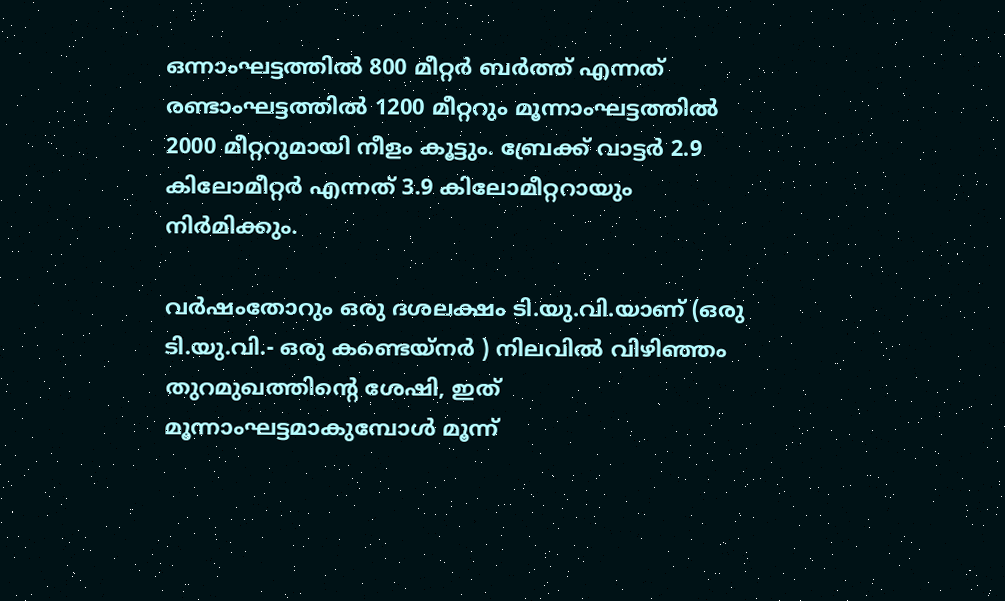ഒന്നാംഘട്ടത്തിൽ 800 മീറ്റർ ബർത്ത് എന്നത് രണ്ടാംഘട്ടത്തിൽ 1200 മീറ്ററും മൂന്നാംഘട്ടത്തിൽ 2000 മീറ്ററുമായി നീളം കൂട്ടും. ബ്രേക്ക് വാട്ടർ 2.9 കിലോമീറ്റർ എന്നത് 3.9 കിലോമീറ്ററായും നിർമിക്കും.

വർഷംതോറും ഒരു ദശലക്ഷം ടി.യു.വി.യാണ് (ഒരു ടി.യു.വി.- ഒരു കണ്ടെയ്നർ ) നിലവിൽ വിഴിഞ്ഞം തുറമുഖത്തിന്റെ ശേഷി, ഇത് മൂന്നാംഘട്ടമാകുമ്പോൾ മൂന്ന്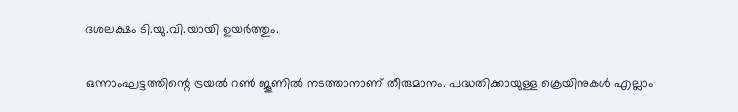ദശലക്ഷം ടി.യു.വി.യായി ഉയർത്തും.

ഒന്നാംഘട്ടത്തിന്റെ ട്രയൽ റൺ ജൂണിൽ നടത്താനാണ് തീരുമാനം. പദ്ധതിക്കായുള്ള ക്രെയിനുകൾ എല്ലാം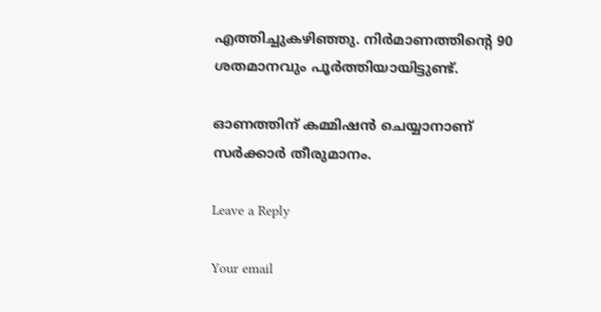എത്തിച്ചുകഴിഞ്ഞു. നിർമാണത്തിന്റെ 90 ശതമാനവും പൂർത്തിയായിട്ടുണ്ട്.

ഓണത്തിന് കമ്മിഷൻ ചെയ്യാനാണ് സർക്കാർ തീരുമാനം.

Leave a Reply

Your email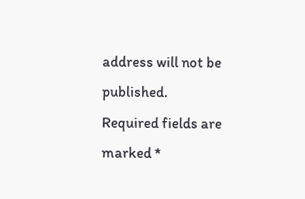address will not be published. Required fields are marked *